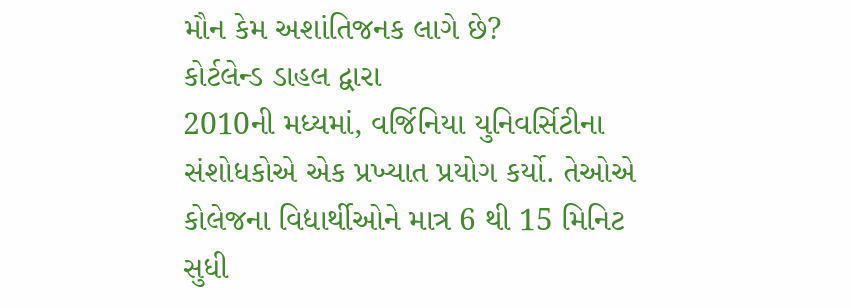મૌન કેમ અશાંતિજનક લાગે છે?
કોર્ટલેન્ડ ડાહલ દ્વારા
2010ની મધ્યમાં, વર્જિનિયા યુનિવર્સિટીના સંશોધકોએ એક પ્રખ્યાત પ્રયોગ કર્યો. તેઓએ કોલેજના વિદ્યાર્થીઓને માત્ર 6 થી 15 મિનિટ સુધી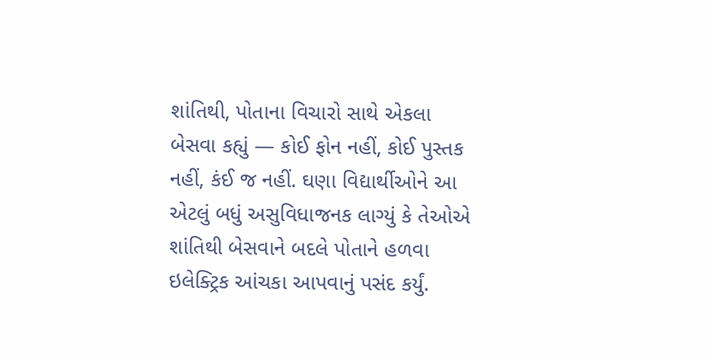શાંતિથી, પોતાના વિચારો સાથે એકલા બેસવા કહ્યું — કોઈ ફોન નહીં, કોઈ પુસ્તક નહીં, કંઈ જ નહીં. ઘણા વિદ્યાર્થીઓને આ એટલું બધું અસુવિધાજનક લાગ્યું કે તેઓએ શાંતિથી બેસવાને બદલે પોતાને હળવા ઇલેક્ટ્રિક આંચકા આપવાનું પસંદ કર્યું.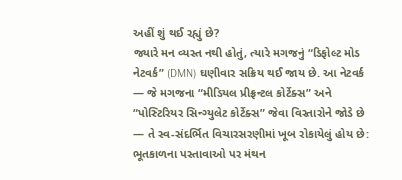અહીં શું થઈ રહ્યું છે?
જ્યારે મન વ્યસ્ત નથી હોતું, ત્યારે મગજનું “ડિફોલ્ટ મોડ નેટવર્ક” (DMN) ઘણીવાર સક્રિય થઈ જાય છે. આ નેટવર્ક — જે મગજના “મીડિયલ પ્રીફ્રન્ટલ કોર્ટેક્સ” અને “પોસ્ટિરિયર સિન્ગ્યુલેટ કોર્ટેક્સ” જેવા વિસ્તારોને જોડે છે — તે સ્વ-સંદર્ભિત વિચારસરણીમાં ખૂબ રોકાયેલું હોય છે: ભૂતકાળના પસ્તાવાઓ પર મંથન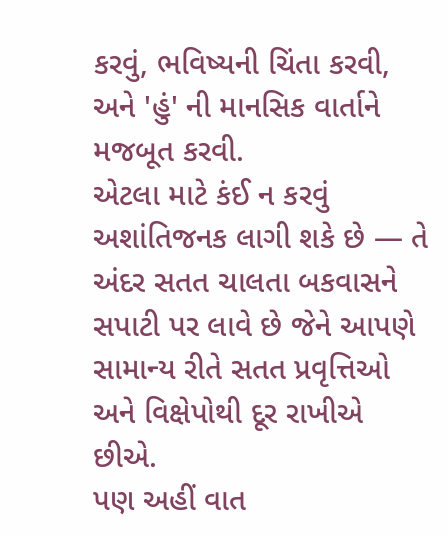કરવું, ભવિષ્યની ચિંતા કરવી, અને 'હું' ની માનસિક વાર્તાને મજબૂત કરવી.
એટલા માટે કંઈ ન કરવું અશાંતિજનક લાગી શકે છે — તે અંદર સતત ચાલતા બકવાસને સપાટી પર લાવે છે જેને આપણે સામાન્ય રીતે સતત પ્રવૃત્તિઓ અને વિક્ષેપોથી દૂર રાખીએ છીએ.
પણ અહીં વાત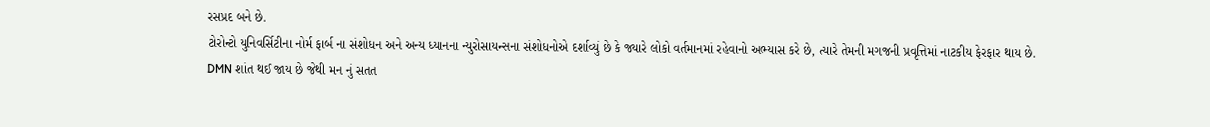રસપ્રદ બને છે.
ટોરોન્ટો યુનિવર્સિટીના નોર્મ ફાર્બ ના સંશોધન અને અન્ય ધ્યાનના ન્યુરોસાયન્સના સંશોધનોએ દર્શાવ્યું છે કે જ્યારે લોકો વર્તમાનમાં રહેવાનો અભ્યાસ કરે છે, ત્યારે તેમની મગજની પ્રવૃત્તિમાં નાટકીય ફેરફાર થાય છે.
DMN શાંત થઈ જાય છે જેથી મન નું સતત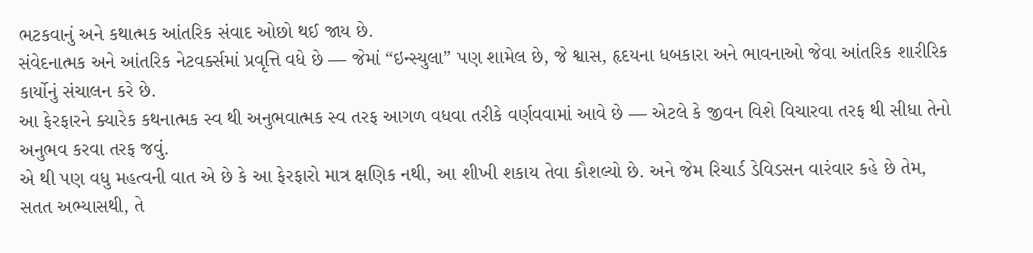ભટકવાનું અને કથાત્મક આંતરિક સંવાદ ઓછો થઈ જાય છે.
સંવેદનાત્મક અને આંતરિક નેટવર્ક્સમાં પ્રવૃત્તિ વધે છે — જેમાં “ઇન્સ્યુલા” પણ શામેલ છે, જે શ્વાસ, હૃદયના ધબકારા અને ભાવનાઓ જેવા આંતરિક શારીરિક કાર્યોનું સંચાલન કરે છે.
આ ફેરફારને ક્યારેક કથનાત્મક સ્વ થી અનુભવાત્મક સ્વ તરફ આગળ વધવા તરીકે વર્ણવવામાં આવે છે — એટલે કે જીવન વિશે વિચારવા તરફ થી સીધા તેનો અનુભવ કરવા તરફ જવું.
એ થી પણ વધુ મહત્વની વાત એ છે કે આ ફેરફારો માત્ર ક્ષણિક નથી, આ શીખી શકાય તેવા કૌશલ્યો છે. અને જેમ રિચાર્ડ ડેવિડસન વારંવાર કહે છે તેમ, સતત અભ્યાસથી, તે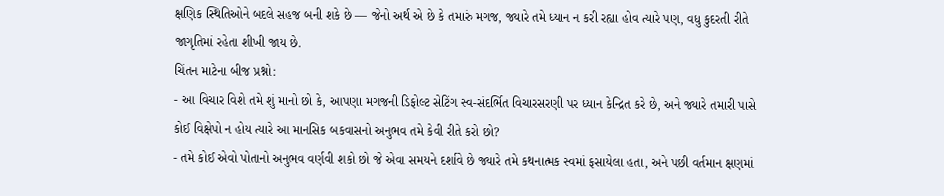ક્ષણિક સ્થિતિઓને બદલે સહજ બની શકે છે — જેનો અર્થ એ છે કે તમારું મગજ, જ્યારે તમે ધ્યાન ન કરી રહ્યા હોવ ત્યારે પણ, વધુ કુદરતી રીતે જાગૃતિમાં રહેતા શીખી જાય છે.
ચિંતન માટેના બીજ પ્રશ્નો:
- આ વિચાર વિશે તમે શું માનો છો કે, આપણા મગજની ડિફોલ્ટ સેટિંગ સ્વ-સંદર્ભિત વિચારસરણી પર ધ્યાન કેન્દ્રિત કરે છે, અને જ્યારે તમારી પાસે કોઈ વિક્ષેપો ન હોય ત્યારે આ માનસિક બકવાસનો અનુભવ તમે કેવી રીતે કરો છો?
- તમે કોઈ એવો પોતાનો અનુભવ વર્ણવી શકો છો જે એવા સમયને દર્શાવે છે જ્યારે તમે કથનાત્મક સ્વમાં ફસાયેલા હતા, અને પછી વર્તમાન ક્ષણમાં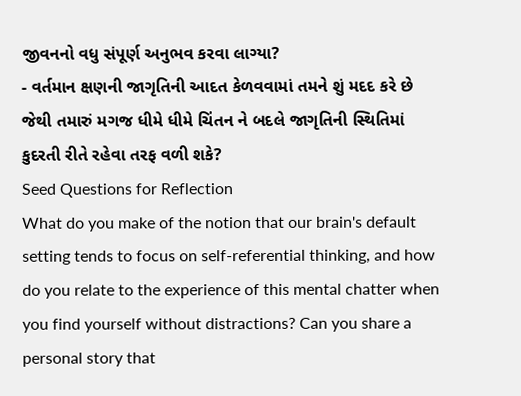જીવનનો વધુ સંપૂર્ણ અનુભવ કરવા લાગ્યા?
- વર્તમાન ક્ષણની જાગૃતિની આદત કેળવવામાં તમને શું મદદ કરે છે જેથી તમારું મગજ ધીમે ધીમે ચિંતન ને બદલે જાગૃતિની સ્થિતિમાં કુદરતી રીતે રહેવા તરફ વળી શકે?
Seed Questions for Reflection
What do you make of the notion that our brain's default setting tends to focus on self-referential thinking, and how do you relate to the experience of this mental chatter when you find yourself without distractions? Can you share a personal story that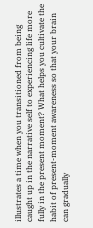illustrates a time when you transitioned from being caught up in the narrative self to experiencing life more fully in the present moment? What helps you cultivate the habit of present-moment awareness so that your brain can gradually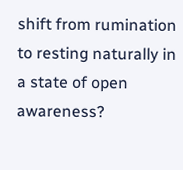shift from rumination to resting naturally in a state of open awareness?